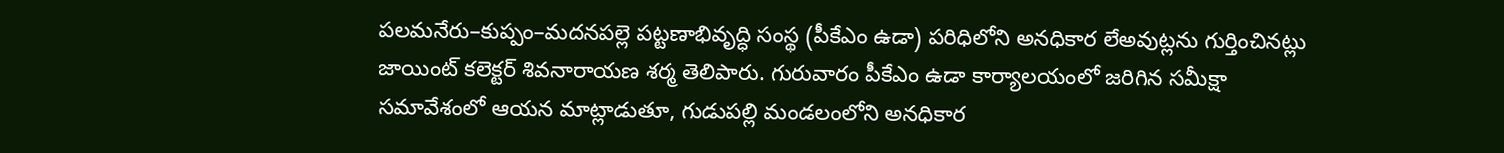పలమనేరు–కుప్పం–మదనపల్లె పట్టణాభివృద్ధి సంస్థ (పీకేఎం ఉడా) పరిధిలోని అనధికార లేఅవుట్లను గుర్తించినట్లు జాయింట్ కలెక్టర్ శివనారాయణ శర్మ తెలిపారు. గురువారం పీకేఎం ఉడా కార్యాలయంలో జరిగిన సమీక్షా సమావేశంలో ఆయన మాట్లాడుతూ, గుడుపల్లి మండలంలోని అనధికార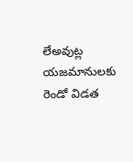లేఅవుట్ల యజమానులకు రెండో విడత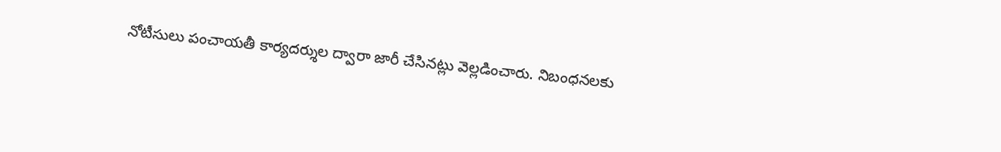నోటీసులు పంచాయతీ కార్యదర్శుల ద్వారా జారీ చేసినట్లు వెల్లడించారు. నిబంధనలకు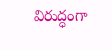విరుద్ధంగా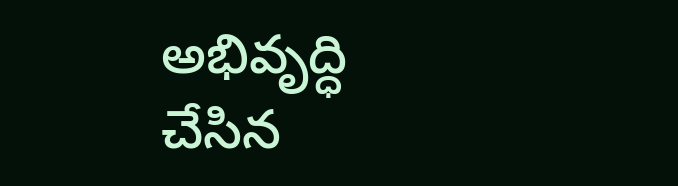అభివృద్ధి చేసిన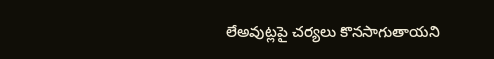లేఅవుట్లపై చర్యలు కొనసాగుతాయని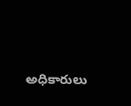అధికారులు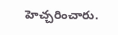హెచ్చరించారు.